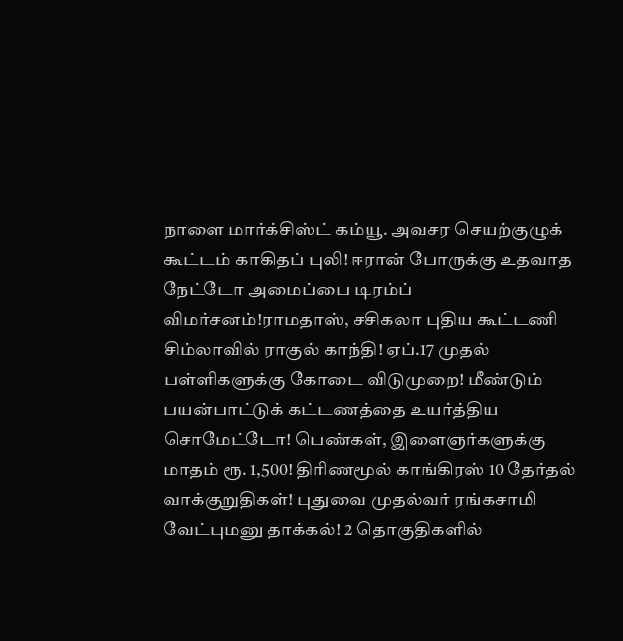நாளை மார்க்சிஸ்ட் கம்யூ. அவசர செயற்குழுக் கூட்டம் காகிதப் புலி! ஈரான் போருக்கு உதவாத நேட்டோ அமைப்பை டிரம்ப் விமர்சனம்!ராமதாஸ், சசிகலா புதிய கூட்டணி சிம்லாவில் ராகுல் காந்தி! ஏப்.17 முதல் பள்ளிகளுக்கு கோடை விடுமுறை! மீண்டும் பயன்பாட்டுக் கட்டணத்தை உயர்த்திய சொமேட்டோ! பெண்கள், இளைஞர்களுக்கு மாதம் ரூ. 1,500! திரிணமூல் காங்கிரஸ் 10 தேர்தல் வாக்குறுதிகள்! புதுவை முதல்வர் ரங்கசாமி வேட்புமனு தாக்கல்! 2 தொகுதிகளில்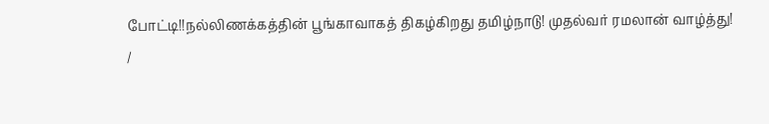போட்டி!!நல்லிணக்கத்தின் பூங்காவாகத் திகழ்கிறது தமிழ்நாடு! முதல்வர் ரமலான் வாழ்த்து!
/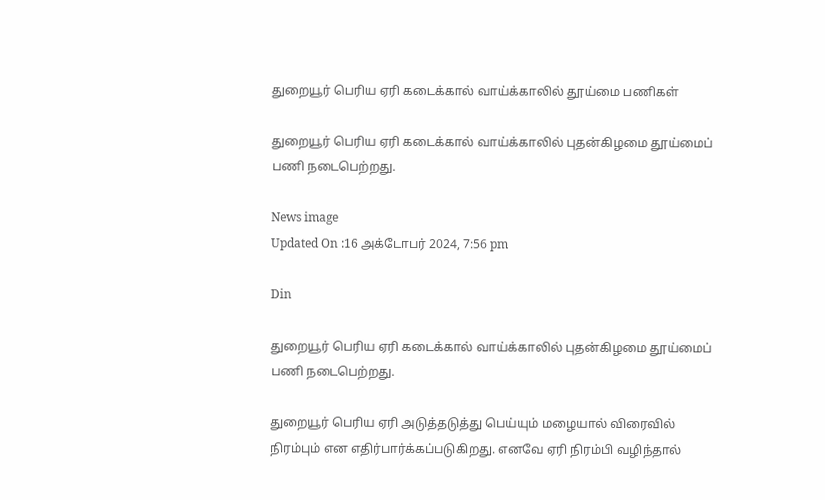துறையூர் பெரிய ஏரி கடைக்கால் வாய்க்காலில் தூய்மை பணிகள்

துறையூர் பெரிய ஏரி கடைக்கால் வாய்க்காலில் புதன்கிழமை தூய்மைப் பணி நடைபெற்றது.

News image
Updated On :16 அக்டோபர் 2024, 7:56 pm

Din

துறையூர் பெரிய ஏரி கடைக்கால் வாய்க்காலில் புதன்கிழமை தூய்மைப் பணி நடைபெற்றது.

துறையூர் பெரிய ஏரி அடுத்தடுத்து பெய்யும் மழையால் விரைவில் நிரம்பும் என எதிர்பார்க்கப்படுகிறது. எனவே ஏரி நிரம்பி வழிந்தால்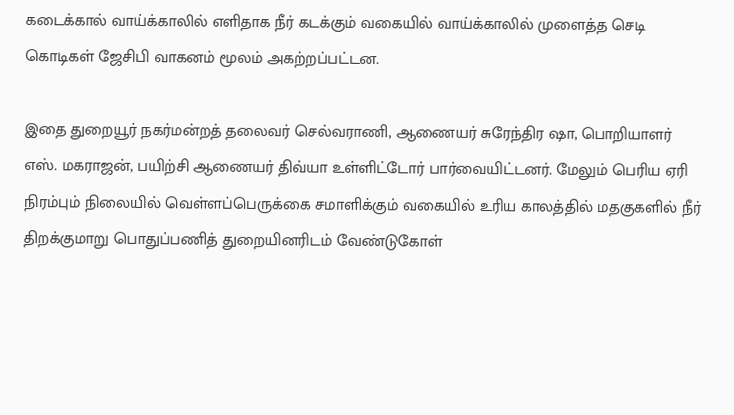கடைக்கால் வாய்க்காலில் எளிதாக நீர் கடக்கும் வகையில் வாய்க்காலில் முளைத்த செடி கொடிகள் ஜேசிபி வாகனம் மூலம் அகற்றப்பட்டன.

இதை துறையூர் நகர்மன்றத் தலைவர் செல்வராணி, ஆணையர் சுரேந்திர ஷா, பொறியாளர் எஸ். மகராஜன், பயிற்சி ஆணையர் திவ்யா உள்ளிட்டோர் பார்வையிட்டனர். மேலும் பெரிய ஏரி நிரம்பும் நிலையில் வெள்ளப்பெருக்கை சமாளிக்கும் வகையில் உரிய காலத்தில் மதகுகளில் நீர் திறக்குமாறு பொதுப்பணித் துறையினரிடம் வேண்டுகோள்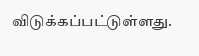விடுக்கப்பட்டுள்ளது.